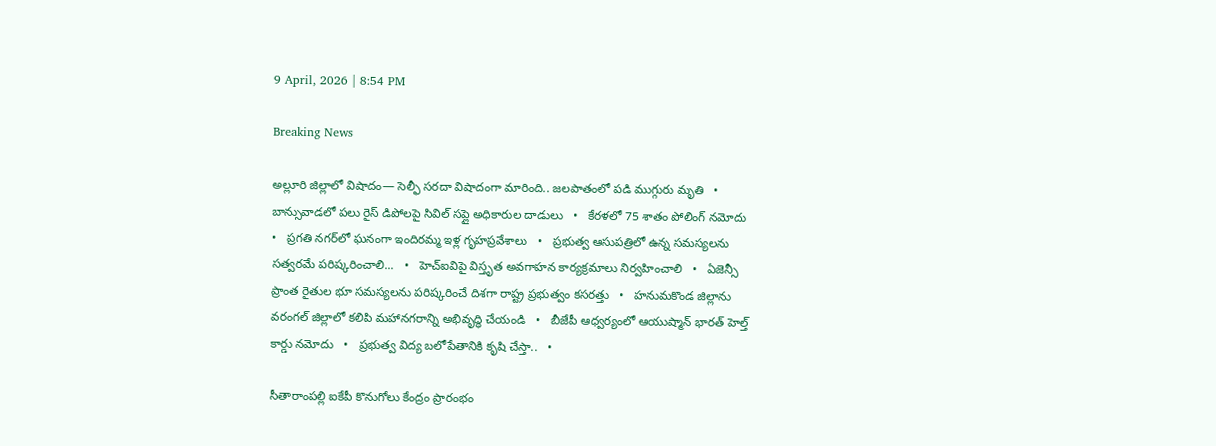9 April, 2026 | 8:54 PM

Breaking News

అల్లూరి జిల్లాలో విషాదం— సెల్ఫీ సరదా విషాదంగా మారింది.. జలపాతంలో పడి ముగ్గురు మృతి   •   బాన్సువాడలో పలు రైస్ డిపోలపై సివిల్ సప్లై అధికారుల దాడులు   •   కేరళలో 75 శాతం పోలింగ్‌ నమోదు   •   ప్రగతి నగర్‌లో ఘనంగా ఇందిరమ్మ ఇళ్ల గృహప్రవేశాలు   •   ప్రభుత్వ ఆసుపత్రిలో ఉన్న సమస్యలను సత్వరమే పరిష్కరించాలి...   •   హెచ్ఐవిపై విస్తృత అవగాహన కార్యక్రమాలు నిర్వహించాలి   •   ఏజెన్సీ ప్రాంత రైతుల భూ సమస్యలను పరిష్కరించే దిశగా రాష్ట్ర ప్రభుత్వం కసరత్తు   •   హనుమకొండ జిల్లాను వరంగల్ జిల్లాలో కలిపి మహానగరాన్ని అభివృద్ధి చేయండి   •   బీజేపీ ఆధ్వర్యంలో ఆయుష్మాన్ భారత్ హెల్త్ కార్డు నమోదు   •   ప్రభుత్వ విద్య బలోపేతానికి కృషి చేస్తా..   •

సీతారాంపల్లి ఐకేపీ కొనుగోలు కేంద్రం ప్రారంభం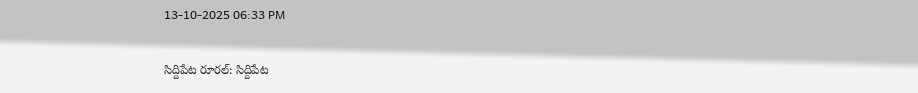13-10-2025 06:33 PM

సిద్దిపేట రూరల్: సిద్దిపేట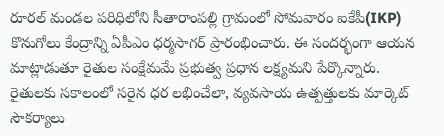రూరల్ మండల పరిధిలోని సీతారాంపల్లి గ్రామంలో సోమవారం ఐకేపీ(IKP) కొనుగోలు కేంద్రాన్ని ఏపీఎం ధర్మసాగర్ ప్రారంభించారు. ఈ సందర్భంగా ఆయన మాట్లాడుతూ రైతుల సంక్షేమమే ప్రభుత్వ ప్రధాన లక్ష్యమని పేర్కొన్నారు. రైతులకు సకాలంలో సరైన ధర లభించేలా, వ్యవసాయ ఉత్పత్తులకు మార్కెట్ సౌకర్యాలు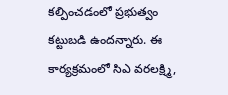కల్పించడంలో ప్రభుత్వం కట్టుబడి ఉందన్నారు. ఈ కార్యక్రమంలో సిఎ వరలక్ష్మి,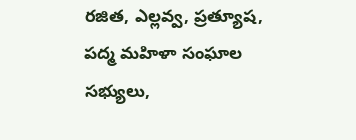రజిత, ఎల్లవ్వ, ప్రత్యూష, పద్మ మహిళా సంఘాల సభ్యులు,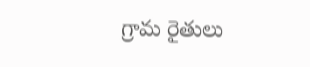గ్రామ రైతులు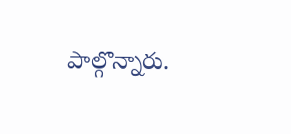పాల్గొన్నారు.